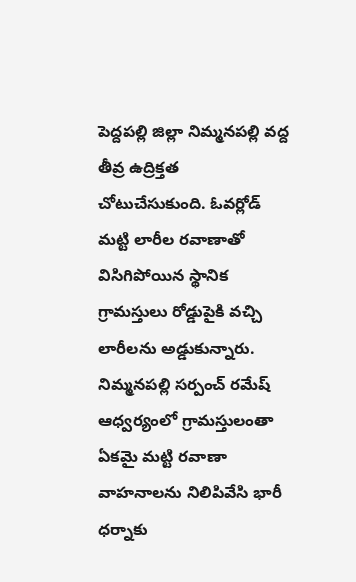పెద్దపల్లి జిల్లా నిమ్మనపల్లి వద్ద తీవ్ర ఉద్రిక్తత చోటుచేసుకుంది. ఓవర్లోడ్ మట్టి లారీల రవాణాతో విసిగిపోయిన స్థానిక గ్రామస్తులు రోడ్డుపైకి వచ్చి లారీలను అడ్డుకున్నారు. నిమ్మనపల్లి సర్పంచ్ రమేష్ ఆధ్వర్యంలో గ్రామస్తులంతా ఏకమై మట్టి రవాణా వాహనాలను నిలిపివేసి భారీ ధర్నాకు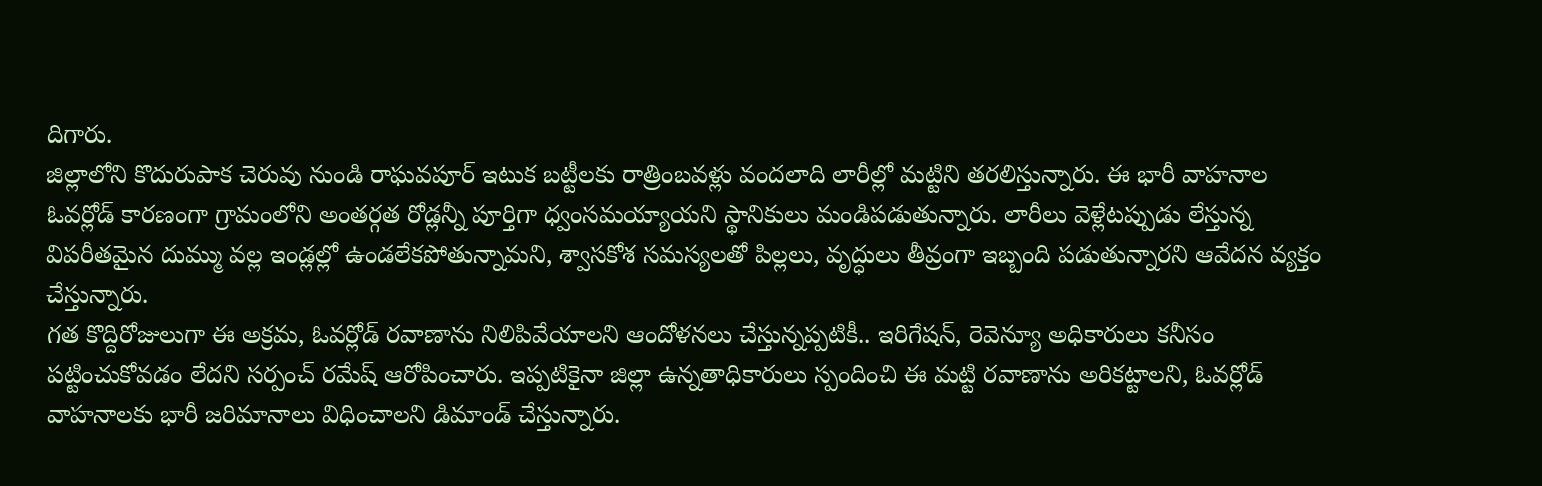దిగారు.
జిల్లాలోని కొదురుపాక చెరువు నుండి రాఘవపూర్ ఇటుక బట్టీలకు రాత్రింబవళ్లు వందలాది లారీల్లో మట్టిని తరలిస్తున్నారు. ఈ భారీ వాహనాల ఓవర్లోడ్ కారణంగా గ్రామంలోని అంతర్గత రోడ్లన్నీ పూర్తిగా ధ్వంసమయ్యాయని స్థానికులు మండిపడుతున్నారు. లారీలు వెళ్లేటప్పుడు లేస్తున్న విపరీతమైన దుమ్ము వల్ల ఇండ్లల్లో ఉండలేకపోతున్నామని, శ్వాసకోశ సమస్యలతో పిల్లలు, వృద్ధులు తీవ్రంగా ఇబ్బంది పడుతున్నారని ఆవేదన వ్యక్తం చేస్తున్నారు.
గత కొద్దిరోజులుగా ఈ అక్రమ, ఓవర్లోడ్ రవాణాను నిలిపివేయాలని ఆందోళనలు చేస్తున్నప్పటికీ.. ఇరిగేషన్, రెవెన్యూ అధికారులు కనీసం పట్టించుకోవడం లేదని సర్పంచ్ రమేష్ ఆరోపించారు. ఇప్పటికైనా జిల్లా ఉన్నతాధికారులు స్పందించి ఈ మట్టి రవాణాను అరికట్టాలని, ఓవర్లోడ్ వాహనాలకు భారీ జరిమానాలు విధించాలని డిమాండ్ చేస్తున్నారు.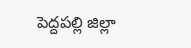పెద్దపల్లి జిల్లా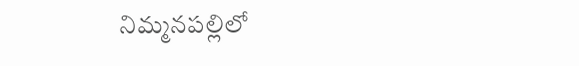నిమ్మనపల్లిలో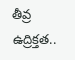తీవ్ర ఉద్రిక్తత..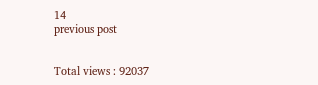14
previous post


Total views : 92037